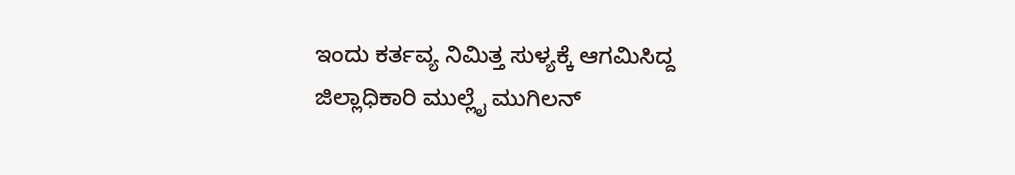ಇಂದು ಕರ್ತವ್ಯ ನಿಮಿತ್ತ ಸುಳ್ಯಕ್ಕೆ ಆಗಮಿಸಿದ್ದ ಜಿಲ್ಲಾಧಿಕಾರಿ ಮುಲ್ಲೈ ಮುಗಿಲನ್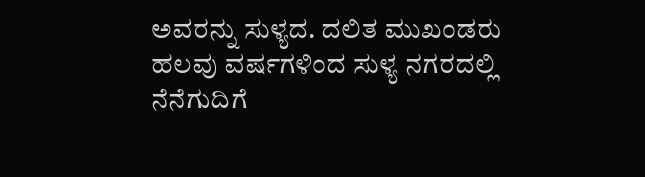ಅವರನ್ನು ಸುಳ್ಯದ. ದಲಿತ ಮುಖಂಡರು ಹಲವು ವರ್ಷಗಳಿಂದ ಸುಳ್ಯ ನಗರದಲ್ಲಿ ನೆನೆಗುದಿಗೆ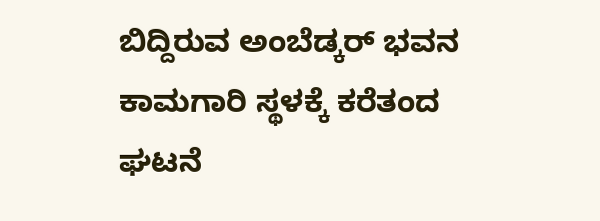ಬಿದ್ದಿರುವ ಅಂಬೆಡ್ಕರ್ ಭವನ ಕಾಮಗಾರಿ ಸ್ಥಳಕ್ಕೆ ಕರೆತಂದ ಘಟನೆ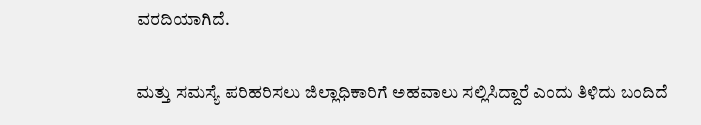ವರದಿಯಾಗಿದೆ.


ಮತ್ತು ಸಮಸ್ಯೆ ಪರಿಹರಿಸಲು ಜಿಲ್ಲಾಧಿಕಾರಿಗೆ ಅಹವಾಲು ಸಲ್ಲಿಸಿದ್ದಾರೆ ಎಂದು ತಿಳಿದು ಬಂದಿದೆ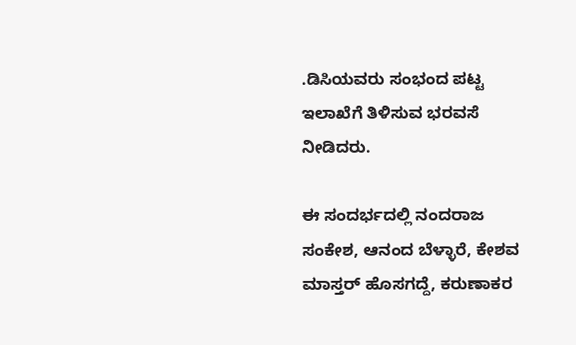.ಡಿಸಿಯವರು ಸಂಭಂದ ಪಟ್ಟ ಇಲಾಖೆಗೆ ತಿಳಿಸುವ ಭರವಸೆ ನೀಡಿದರು.

ಈ ಸಂದರ್ಭದಲ್ಲಿ ನಂದರಾಜ ಸಂಕೇಶ, ಆನಂದ ಬೆಳ್ಳಾರೆ, ಕೇಶವ ಮಾಸ್ತರ್ ಹೊಸಗದ್ದೆ, ಕರುಣಾಕರ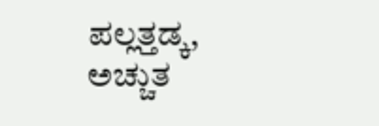ಪಲ್ಲತ್ತಡ್ಕ, ಅಚ್ಚುತ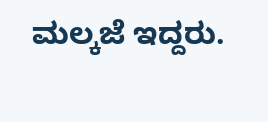ಮಲ್ಕಜೆ ಇದ್ದರು.